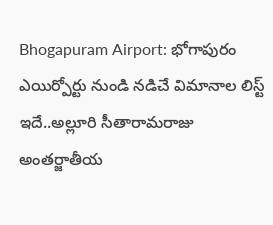Bhogapuram Airport: భోగాపురం ఎయిర్పోర్టు నుండి నడిచే విమానాల లిస్ట్ ఇదే..అల్లూరి సీతారామరాజు అంతర్జాతీయ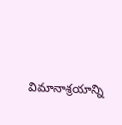విమానాశ్రయాన్ని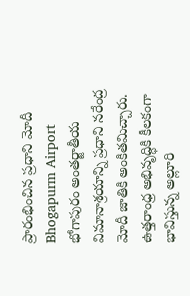ప్రారంభించిన ప్రధాని మోదీ
Bhogapurm Airport
భోగాపురం అంతర్జాతీయ విమానాశ్రయాన్ని ప్రధాని నరేంద్ర మోదీ జాతికి అంకితమిచ్చారు. ఉత్తరాంధ్ర అభివృద్ధికి కీలకంగా భావిస్తున్న అల్లూరి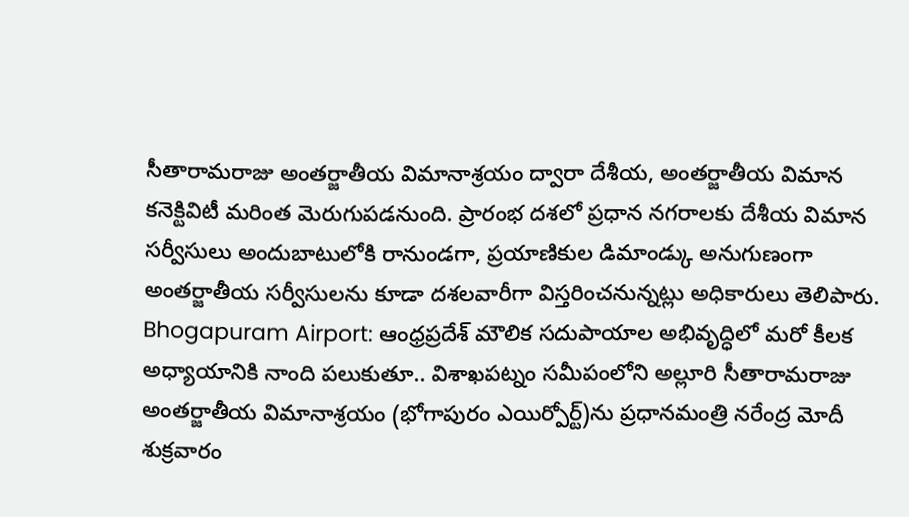సీతారామరాజు అంతర్జాతీయ విమానాశ్రయం ద్వారా దేశీయ, అంతర్జాతీయ విమాన కనెక్టివిటీ మరింత మెరుగుపడనుంది. ప్రారంభ దశలో ప్రధాన నగరాలకు దేశీయ విమాన సర్వీసులు అందుబాటులోకి రానుండగా, ప్రయాణికుల డిమాండ్కు అనుగుణంగా అంతర్జాతీయ సర్వీసులను కూడా దశలవారీగా విస్తరించనున్నట్లు అధికారులు తెలిపారు.
Bhogapuram Airport: ఆంధ్రప్రదేశ్ మౌలిక సదుపాయాల అభివృద్ధిలో మరో కీలక అధ్యాయానికి నాంది పలుకుతూ.. విశాఖపట్నం సమీపంలోని అల్లూరి సీతారామరాజు అంతర్జాతీయ విమానాశ్రయం (భోగాపురం ఎయిర్పోర్ట్)ను ప్రధానమంత్రి నరేంద్ర మోదీ శుక్రవారం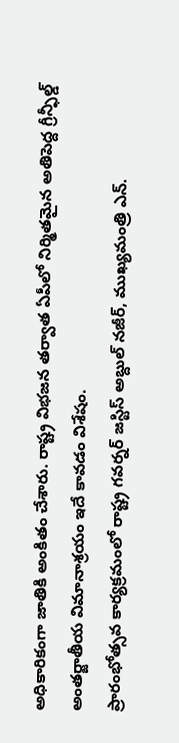అధికారికంగా జాతికి అంకితం చేశారు. రాష్ట్ర విభజన తర్వాత ఏపీలో నిర్మితమైన అతిపెద్ద గ్రీన్ఫీల్డ్ అంతర్జాతీయ విమానాశ్రయం ఇదే కావడం విశేషం.
ప్రారంభోత్సవ కార్యక్రమంలో రాష్ట్ర గవర్నర్ జస్టిస్ అబ్దుల్ నజీర్, ముఖ్యమంత్రి ఎన్.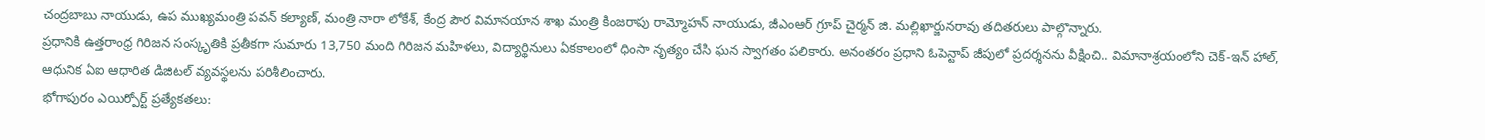చంద్రబాబు నాయుడు, ఉప ముఖ్యమంత్రి పవన్ కల్యాణ్, మంత్రి నారా లోకేశ్, కేంద్ర పౌర విమానయాన శాఖ మంత్రి కింజరాపు రామ్మోహన్ నాయుడు, జీఎంఆర్ గ్రూప్ చైర్మన్ జి. మల్లిఖార్జునరావు తదితరులు పాల్గొన్నారు.
ప్రధానికి ఉత్తరాంధ్ర గిరిజన సంస్కృతికి ప్రతీకగా సుమారు 13,750 మంది గిరిజన మహిళలు, విద్యార్థినులు ఏకకాలంలో ధింసా నృత్యం చేసి ఘన స్వాగతం పలికారు. అనంతరం ప్రధాని ఓపెన్టాప్ జీపులో ప్రదర్శనను వీక్షించి.. విమానాశ్రయంలోని చెక్-ఇన్ హాల్, ఆధునిక ఏఐ ఆధారిత డిజిటల్ వ్యవస్థలను పరిశీలించారు.
భోగాపురం ఎయిర్పోర్ట్ ప్రత్యేకతలు: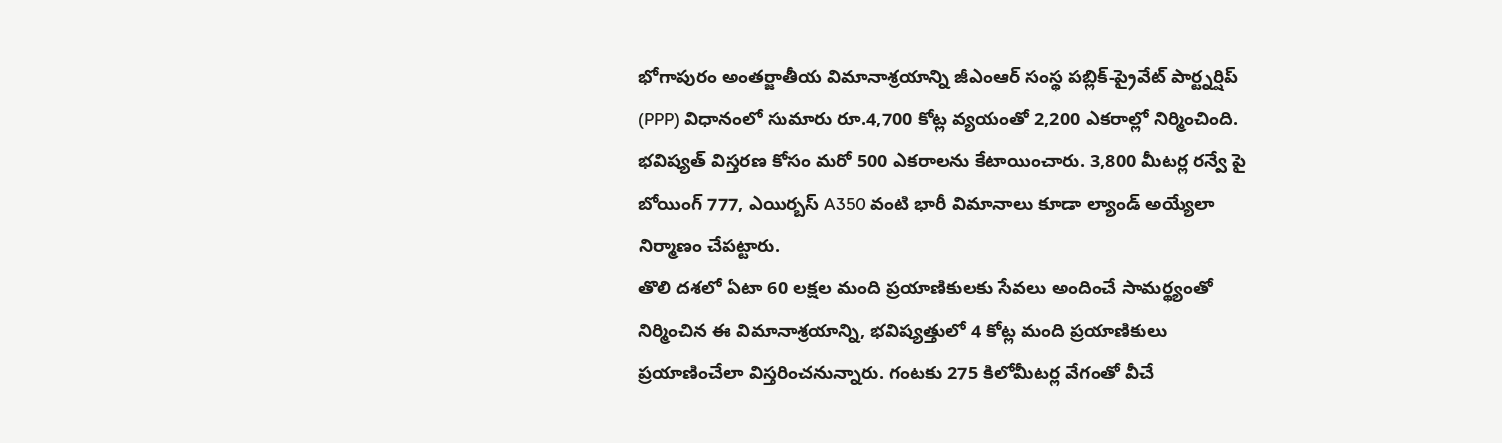భోగాపురం అంతర్జాతీయ విమానాశ్రయాన్ని జీఎంఆర్ సంస్థ పబ్లిక్-ప్రైవేట్ పార్ట్నర్షిప్ (PPP) విధానంలో సుమారు రూ.4,700 కోట్ల వ్యయంతో 2,200 ఎకరాల్లో నిర్మించింది. భవిష్యత్ విస్తరణ కోసం మరో 500 ఎకరాలను కేటాయించారు. 3,800 మీటర్ల రన్వే పై బోయింగ్ 777, ఎయిర్బస్ A350 వంటి భారీ విమానాలు కూడా ల్యాండ్ అయ్యేలా నిర్మాణం చేపట్టారు.
తొలి దశలో ఏటా 60 లక్షల మంది ప్రయాణికులకు సేవలు అందించే సామర్థ్యంతో నిర్మించిన ఈ విమానాశ్రయాన్ని, భవిష్యత్తులో 4 కోట్ల మంది ప్రయాణికులు ప్రయాణించేలా విస్తరించనున్నారు. గంటకు 275 కిలోమీటర్ల వేగంతో వీచే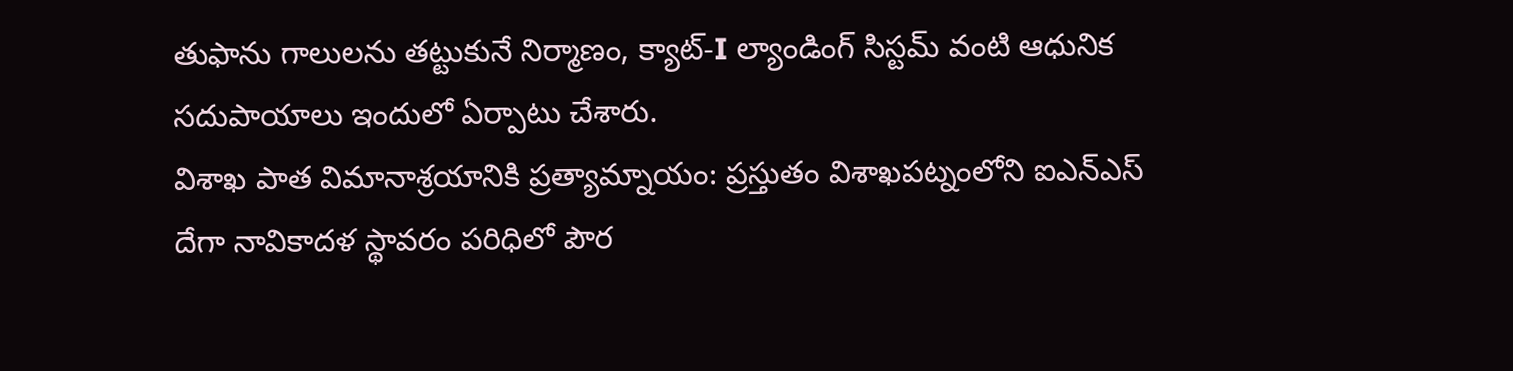తుఫాను గాలులను తట్టుకునే నిర్మాణం, క్యాట్-I ల్యాండింగ్ సిస్టమ్ వంటి ఆధునిక సదుపాయాలు ఇందులో ఏర్పాటు చేశారు.
విశాఖ పాత విమానాశ్రయానికి ప్రత్యామ్నాయం: ప్రస్తుతం విశాఖపట్నంలోని ఐఎన్ఎస్ దేగా నావికాదళ స్థావరం పరిధిలో పౌర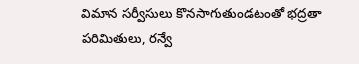విమాన సర్వీసులు కొనసాగుతుండటంతో భద్రతా పరిమితులు, రన్వే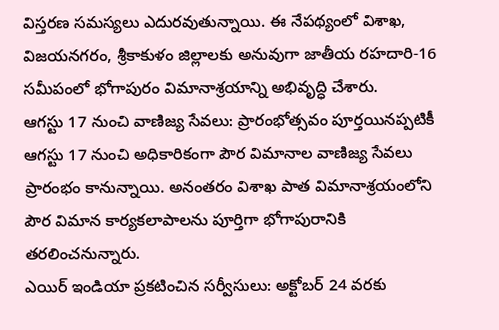విస్తరణ సమస్యలు ఎదురవుతున్నాయి. ఈ నేపథ్యంలో విశాఖ, విజయనగరం, శ్రీకాకుళం జిల్లాలకు అనువుగా జాతీయ రహదారి-16 సమీపంలో భోగాపురం విమానాశ్రయాన్ని అభివృద్ధి చేశారు.
ఆగస్టు 17 నుంచి వాణిజ్య సేవలు: ప్రారంభోత్సవం పూర్తయినప్పటికీ ఆగస్టు 17 నుంచి అధికారికంగా పౌర విమానాల వాణిజ్య సేవలు ప్రారంభం కానున్నాయి. అనంతరం విశాఖ పాత విమానాశ్రయంలోని పౌర విమాన కార్యకలాపాలను పూర్తిగా భోగాపురానికి తరలించనున్నారు.
ఎయిర్ ఇండియా ప్రకటించిన సర్వీసులు: అక్టోబర్ 24 వరకు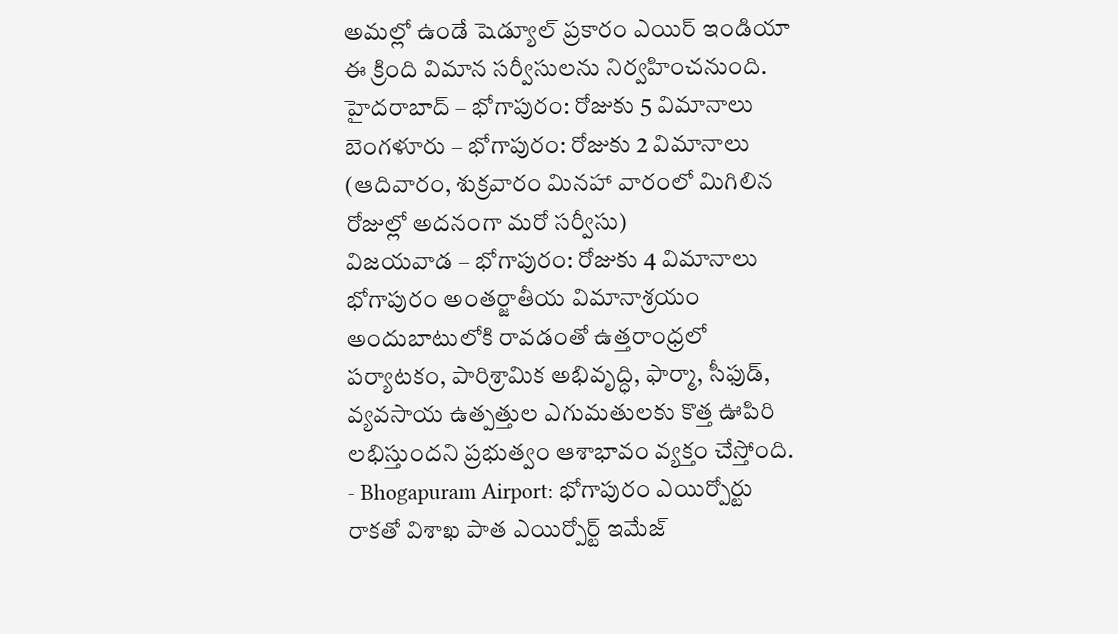అమల్లో ఉండే షెడ్యూల్ ప్రకారం ఎయిర్ ఇండియా ఈ క్రింది విమాన సర్వీసులను నిర్వహించనుంది.
హైదరాబాద్ – భోగాపురం: రోజుకు 5 విమానాలు
బెంగళూరు – భోగాపురం: రోజుకు 2 విమానాలు (ఆదివారం, శుక్రవారం మినహా వారంలో మిగిలిన రోజుల్లో అదనంగా మరో సర్వీసు)
విజయవాడ – భోగాపురం: రోజుకు 4 విమానాలు
భోగాపురం అంతర్జాతీయ విమానాశ్రయం అందుబాటులోకి రావడంతో ఉత్తరాంధ్రలో పర్యాటకం, పారిశ్రామిక అభివృద్ధి, ఫార్మా, సీఫుడ్, వ్యవసాయ ఉత్పత్తుల ఎగుమతులకు కొత్త ఊపిరి లభిస్తుందని ప్రభుత్వం ఆశాభావం వ్యక్తం చేస్తోంది.
- Bhogapuram Airport: భోగాపురం ఎయిర్పోర్టు రాకతో విశాఖ పాత ఎయిర్పోర్ట్ ఇమేజ్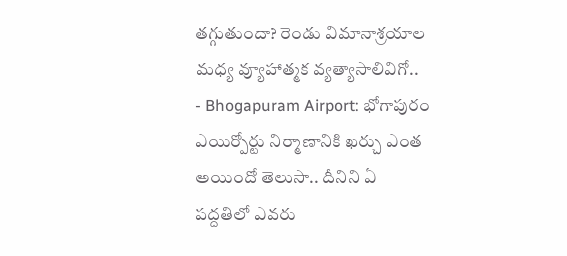తగ్గుతుందా? రెండు విమానాశ్రయాల మధ్య వ్యూహాత్మక వ్యత్యాసాలివిగో..
- Bhogapuram Airport: భోగాపురం ఎయిర్పోర్టు నిర్మాణానికి ఖర్చు ఎంత అయిందో తెలుసా.. దీనిని ఏ పద్దతిలో ఎవరు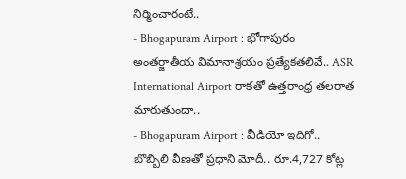నిర్మించారంటే..
- Bhogapuram Airport : భోగాపురం అంతర్జాతీయ విమానాశ్రయం ప్రత్యేకతలివే.. ASR International Airport రాకతో ఉత్తరాంధ్ర తలరాత మారుతుందా..
- Bhogapuram Airport : వీడియో ఇదిగో.. బొబ్బిలి వీణతో ప్రధాని మోదీ.. రూ.4,727 కోట్ల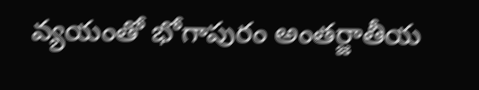వ్యయంతో భోగాపురం అంతర్జాతీయ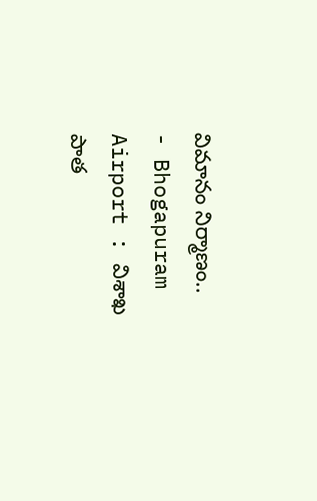విమానం నిర్మాణం..
- Bhogapuram Airport : విశాఖ పాత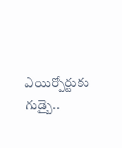ఎయిర్పోర్టుకు గుడ్బై..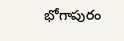భోగాపురం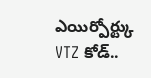ఎయిర్పోర్ట్కు VTZ కోడ్..